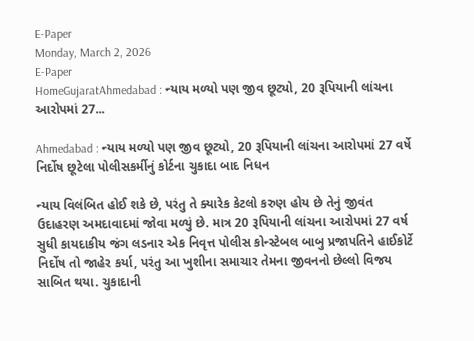E-Paper
Monday, March 2, 2026
E-Paper
HomeGujaratAhmedabad : ન્યાય મળ્યો પણ જીવ છૂટ્યો, 20 રૂપિયાની લાંચના આરોપમાં 27...

Ahmedabad : ન્યાય મળ્યો પણ જીવ છૂટ્યો, 20 રૂપિયાની લાંચના આરોપમાં 27 વર્ષે નિર્દોષ છૂટેલા પોલીસકર્મીનું કોર્ટના ચુકાદા બાદ નિધન

ન્યાય વિલંબિત હોઈ શકે છે, પરંતુ તે ક્યારેક કેટલો કરુણ હોય છે તેનું જીવંત ઉદાહરણ અમદાવાદમાં જોવા મળ્યું છે. માત્ર 20 રૂપિયાની લાંચના આરોપમાં 27 વર્ષ સુધી કાયદાકીય જંગ લડનાર એક નિવૃત્ત પોલીસ કોન્સ્ટેબલ બાબુ પ્રજાપતિને હાઈકોર્ટે નિર્દોષ તો જાહેર કર્યા, પરંતુ આ ખુશીના સમાચાર તેમના જીવનનો છેલ્લો વિજય સાબિત થયા. ચુકાદાની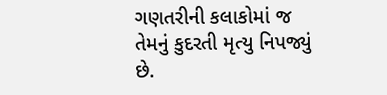ગણતરીની કલાકોમાં જ તેમનું કુદરતી મૃત્યુ નિપજ્યું છે.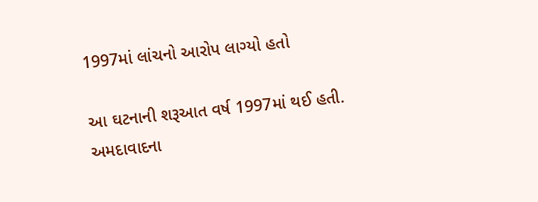1997માં લાંચનો આરોપ લાગ્યો હતો

આ ઘટનાની શરૂઆત વર્ષ 1997માં થઈ હતી. અમદાવાદના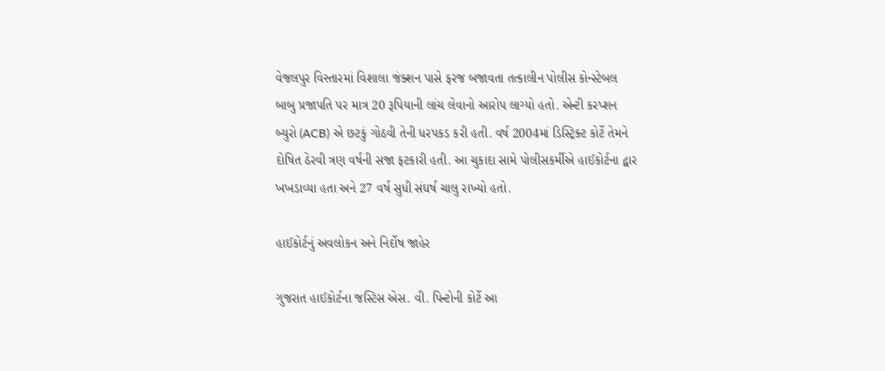વેજલપુર વિસ્તારમાં વિશાલા જંક્શન પાસે ફરજ બજાવતા તત્કાલીન પોલીસ કોન્સ્ટેબલ બાબુ પ્રજાપતિ પર માત્ર 20 રૂપિયાની લાંચ લેવાનો આરોપ લાગ્યો હતો. એન્ટી કરપ્શન બ્યુરો (ACB) એ છટકું ગોઠવી તેની ધરપકડ કરી હતી. વર્ષ 2004માં ડિસ્ટ્રિક્ટ કોર્ટે તેમને દોષિત ઠેરવી ત્રણ વર્ષની સજા ફટકારી હતી. આ ચુકાદા સામે પોલીસકર્મીએ હાઈકોર્ટના દ્વાર ખખડાવ્યા હતા અને 27 વર્ષ સુધી સંઘર્ષ ચાલુ રાખ્યો હતો.

હાઈકોર્ટનું અવલોકન અને નિર્દોષ જાહેર

ગુજરાત હાઈકોર્ટના જસ્ટિસ એસ. વી. પિન્ટોની કોર્ટે આ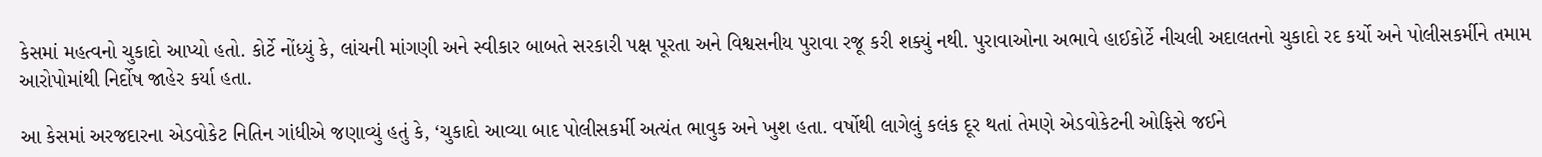કેસમાં મહત્વનો ચુકાદો આપ્યો હતો. કોર્ટે નોંધ્યું કે, લાંચની માંગણી અને સ્વીકાર બાબતે સરકારી પક્ષ પૂરતા અને વિશ્વસનીય પુરાવા રજૂ કરી શક્યું નથી. પુરાવાઓના અભાવે હાઈકોર્ટે નીચલી અદાલતનો ચુકાદો રદ કર્યો અને પોલીસકર્મીને તમામ આરોપોમાંથી નિર્દોષ જાહેર કર્યા હતા.

આ કેસમાં અરજદારના એડવોકેટ નિતિન ગાંધીએ જણાવ્યું હતું કે, ‘ચુકાદો આવ્યા બાદ પોલીસકર્મી અત્યંત ભાવુક અને ખુશ હતા. વર્ષોથી લાગેલું કલંક દૂર થતાં તેમણે એડવોકેટની ઓફિસે જઈને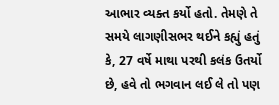આભાર વ્યક્ત કર્યો હતો. તેમણે તે સમયે લાગણીસભર થઈને કહ્યું હતું કે, 27 વર્ષે માથા પરથી કલંક ઉતર્યો છે, હવે તો ભગવાન લઈ લે તો પણ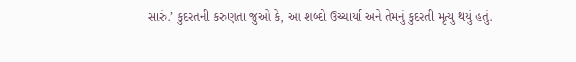સારું.’ કુદરતની કરુણતા જુઓ કે, આ શબ્દો ઉચ્ચાર્યા અને તેમનું કુદરતી મૃત્યુ થયું હતું.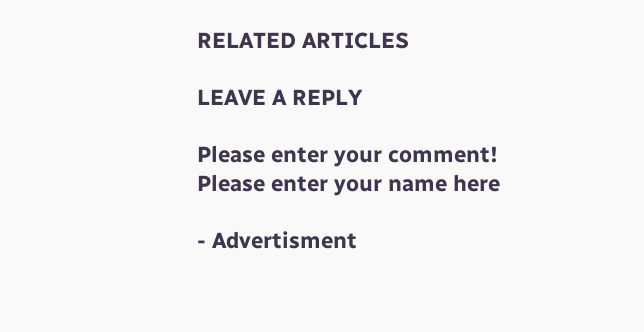RELATED ARTICLES

LEAVE A REPLY

Please enter your comment!
Please enter your name here

- Advertisment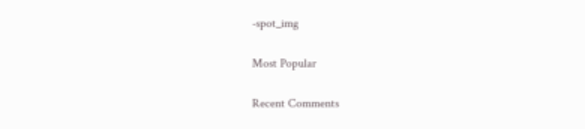-spot_img

Most Popular

Recent Comments